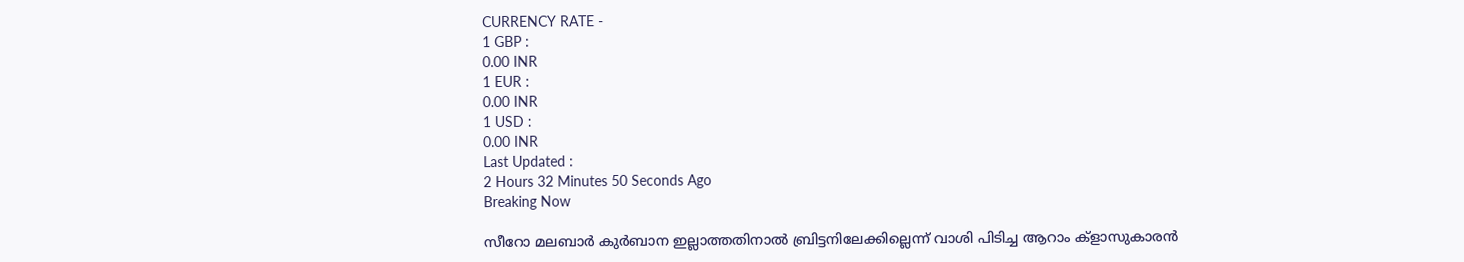CURRENCY RATE -
1 GBP :
0.00 INR
1 EUR :
0.00 INR
1 USD :
0.00 INR
Last Updated :
2 Hours 32 Minutes 50 Seconds Ago
Breaking Now

സീറോ മലബാര്‍ കുര്‍ബാന ഇല്ലാത്തതിനാല്‍ ബ്രിട്ടനിലേക്കില്ലെന്ന് വാശി പിടിച്ച ആറാം ക്ളാസുകാരന്‍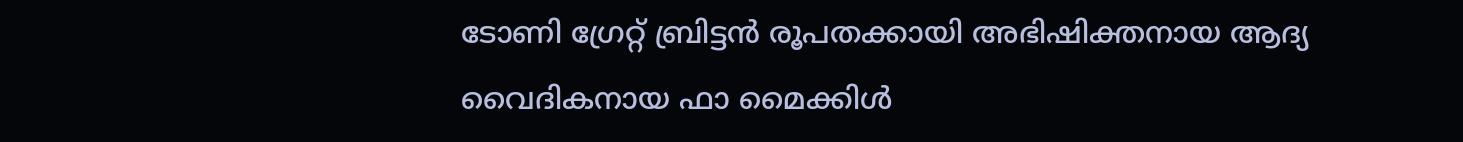ടോണി ഗ്രേറ്റ് ബ്രിട്ടന്‍ രൂപതക്കായി അഭിഷിക്തനായ ആദ്യ വൈദികനായ ഫാ മൈക്കിള്‍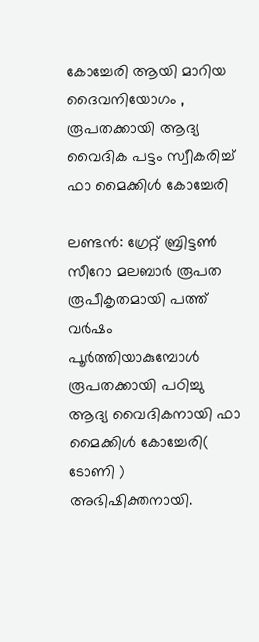കോച്ചേരി ആയി മാറിയ ദൈവനിയോഗം , രൂപതക്കായി ആദ്യ വൈദിക പട്ടം സ്വീകരിച്ച് ഫാ മൈക്കിള്‍ കോച്ചേരി

ലണ്ടന്‍: ഗ്രേറ്റ് ബ്രിട്ടണ്‍ സീറോ മലബാര്‍ രൂപത രൂപീകൃതമായി പത്ത്  വര്‍ഷം  പൂര്‍ത്തിയാകുമ്പോള്‍ രൂപതക്കായി പഠിച്ചു  ആദ്യ വൈദികനായി ഫാ മൈക്കിള്‍ കോച്ചേരി( ടോണി ) അഭിഷിക്തനായി.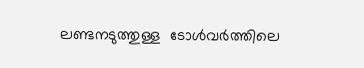ലണ്ടനടുത്തുള്ള  ടോള്‍വര്‍ത്തിലെ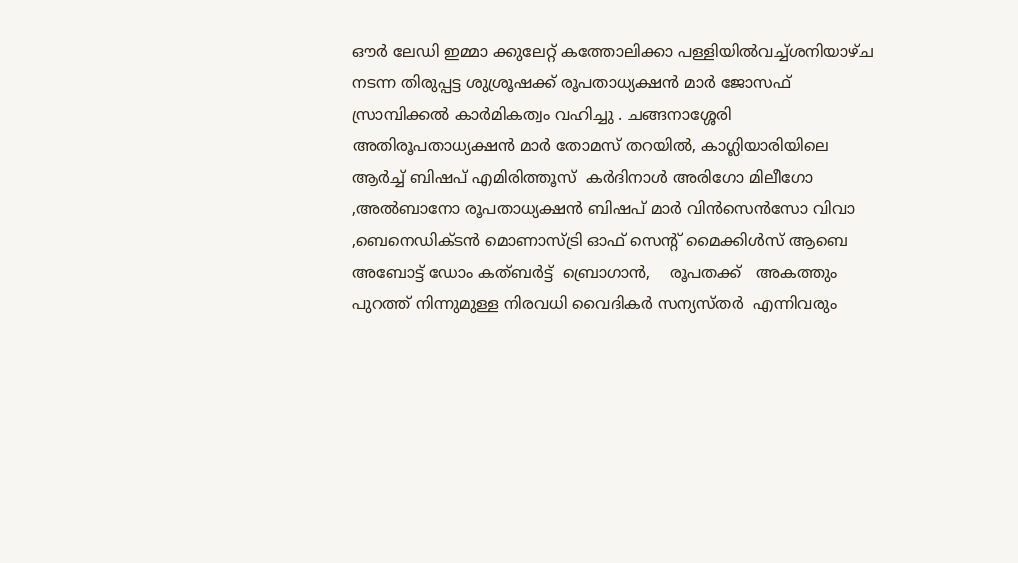ഔര്‍ ലേഡി ഇമ്മാ ക്കുലേറ്റ് കത്തോലിക്കാ പള്ളിയില്‍വച്ച്ശനിയാഴ്ച   നടന്ന തിരുപ്പട്ട ശുശ്രൂഷക്ക് രൂപതാധ്യക്ഷന്‍ മാര്‍ ജോസഫ് സ്രാമ്പിക്കല്‍ കാര്‍മികത്വം വഹിച്ചു . ചങ്ങനാശ്ശേരി അതിരൂപതാധ്യക്ഷന്‍ മാര്‍ തോമസ് തറയില്‍, കാഗ്ലിയാരിയിലെ ആര്‍ച്ച് ബിഷപ് എമിരിത്തൂസ്  കര്‍ദിനാള്‍ അരിഗോ മിലീഗോ ,അല്‍ബാനോ രൂപതാധ്യക്ഷന്‍ ബിഷപ് മാര്‍ വിന്‍സെന്‍സോ വിവാ ,ബെനെഡിക്ടന്‍ മൊണാസ്ട്രി ഓഫ് സെന്റ് മൈക്കിള്‍സ് ആബെ അബോട്ട് ഡോം കത്ബര്‍ട്ട്  ബ്രൊഗാന്‍,    രൂപതക്ക്   അകത്തും പുറത്ത് നിന്നുമുള്ള നിരവധി വൈദികര്‍ സന്യസ്തര്‍  എന്നിവരും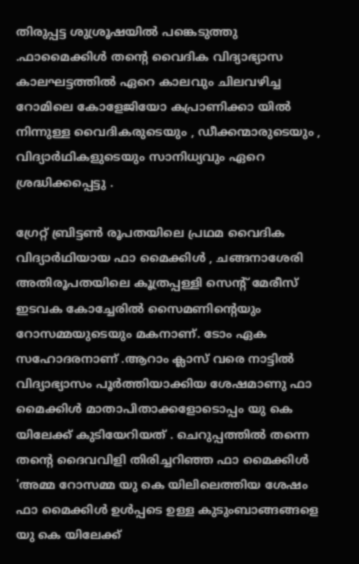തിരുപ്പട്ട ശുശ്രൂഷയില്‍ പങ്കെടുത്തു .ഫാമൈക്കിള്‍ തന്റെ വൈദിക വിദ്യാഭ്യാസ കാലഘട്ടത്തില്‍ ഏറെ കാലവും ചിലവഴിച്ച റോമിലെ കോളേജിയോ കപ്രാണിക്കാ യില്‍ നിന്നുള്ള വൈദികരുടെയും , ഡീക്കന്മാരുടെയും , വിദ്യാര്‍ഥികളുടെയും സാനിധ്യവും ഏറെ ശ്രദ്ധിക്കപ്പെട്ടു .

ഗ്രേറ്റ് ബ്രിട്ടണ്‍ രൂപതയിലെ പ്രഥമ വൈദിക വിദ്യാര്‍ഥിയായ ഫാ മൈക്കിള്‍ , ചങ്ങനാശേരി  അതിരൂപതയിലെ കൂത്രപ്പള്ളി സെന്റ് മേരീസ് ഇടവക കോച്ചേരില്‍ സൈമണിന്റെയും റോസമ്മയുടെയും മകനാണ്. ടോം ഏക  സഹോദരനാണ് .ആറാം ക്ലാസ് വരെ നാട്ടില്‍ വിദ്യാഭ്യാസം പൂര്‍ത്തിയാക്കിയ ശേഷമാണു ഫാ മൈക്കിള്‍ മാതാപിതാക്കളോടൊപ്പം യു കെ യിലേക്ക് കുടിയേറിയത് . ചെറുപ്പത്തില്‍ തന്നെ തന്റെ ദൈവവിളി തിരിച്ചറിഞ്ഞ ഫാ മൈക്കിള്‍ 'അമ്മ റോസമ്മ യു കെ യിലിലെത്തിയ ശേഷം   ഫാ മൈക്കിള്‍ ഉള്‍പ്പടെ ഉള്ള കുടുംബാങ്ങങ്ങളെ  യു കെ യിലേക്ക്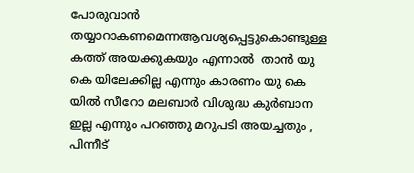പോരുവാന്‍ തയ്യാറാകണമെന്നആവശ്യപ്പെട്ടുകൊണ്ടുള്ള കത്ത് അയക്കുകയും എന്നാല്‍  താന്‍ യു കെ യിലേക്കില്ല എന്നും കാരണം യു കെ യില്‍ സീറോ മലബാര്‍ വിശുദ്ധ കുര്‍ബാന ഇല്ല എന്നും പറഞ്ഞു മറുപടി അയച്ചതും , പിന്നീട്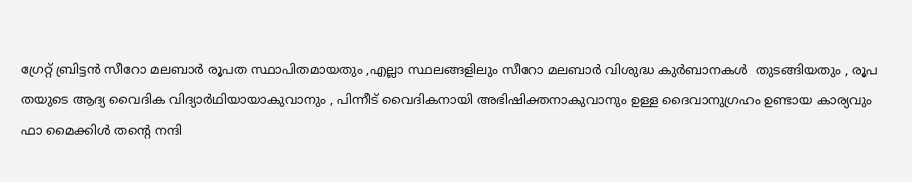ഗ്രേറ്റ് ബ്രിട്ടന്‍ സീറോ മലബാര്‍ രൂപത സ്ഥാപിതമായതും ,എല്ലാ സ്ഥലങ്ങളിലും സീറോ മലബാര്‍ വിശുദ്ധ കുര്‍ബാനകള്‍  തുടങ്ങിയതും , രൂപ തയുടെ ആദ്യ വൈദിക വിദ്യാര്‍ഥിയായാകുവാനും , പിന്നീട് വൈദികനായി അഭിഷിക്തനാകുവാനും ഉള്ള ദൈവാനുഗ്രഹം ഉണ്ടായ കാര്യവും ഫാ മൈക്കിള്‍ തന്റെ നന്ദി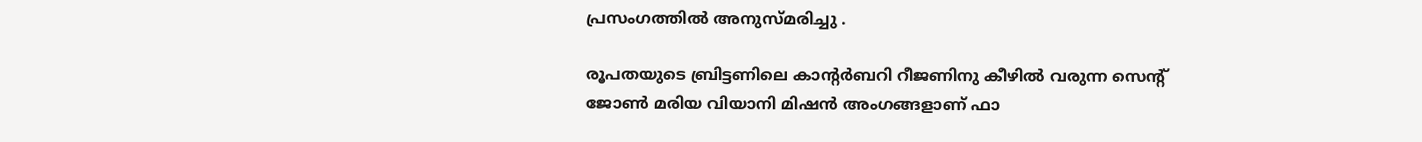പ്രസംഗത്തില്‍ അനുസ്മരിച്ചു .

രൂപതയുടെ ബ്രിട്ടണിലെ കാന്റര്‍ബറി റീജണിനു കീഴില്‍ വരുന്ന സെന്റ് ജോണ്‍ മരിയ വിയാനി മിഷന്‍ അംഗങ്ങളാണ് ഫാ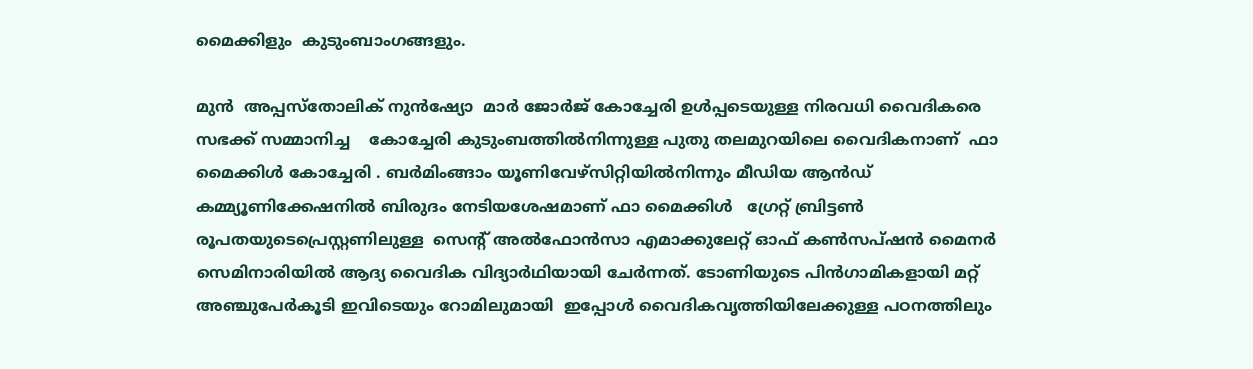മൈക്കിളും  കുടുംബാംഗങ്ങളും.

മുന്‍  അപ്പസ്‌തോലിക് നുന്‍ഷ്യോ  മാര്‍ ജോര്‍ജ് കോച്ചേരി ഉള്‍പ്പടെയുള്ള നിരവധി വൈദികരെ  സഭക്ക് സമ്മാനിച്ച    കോച്ചേരി കുടുംബത്തില്‍നിന്നുള്ള പുതു തലമുറയിലെ വൈദികനാണ്  ഫാ  മൈക്കിള്‍ കോച്ചേരി . ബര്‍മിംങ്ങാം യൂണിവേഴ്‌സിറ്റിയില്‍നിന്നും മീഡിയ ആന്‍ഡ് കമ്മ്യൂണിക്കേഷനില്‍ ബിരുദം നേടിയശേഷമാണ് ഫാ മൈക്കിള്‍   ഗ്രേറ്റ് ബ്രിട്ടണ്‍ രൂപതയുടെപ്രെസ്റ്റണിലുള്ള  സെന്റ് അല്‍ഫോന്‍സാ എമാക്കുലേറ്റ് ഓഫ് കണ്‍സപ്ഷന്‍ മൈനര്‍ സെമിനാരിയില്‍ ആദ്യ വൈദിക വിദ്യാര്‍ഥിയായി ചേര്‍ന്നത്. ടോണിയുടെ പിന്‍ഗാമികളായി മറ്റ് അഞ്ചുപേര്‍കൂടി ഇവിടെയും റോമിലുമായി  ഇപ്പോള്‍ വൈദികവൃത്തിയിലേക്കുള്ള പഠനത്തിലും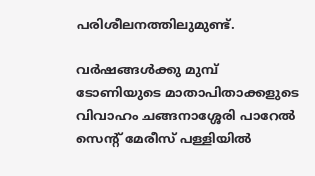പരിശീലനത്തിലുമുണ്ട്.

വര്‍ഷങ്ങള്‍ക്കു മുമ്പ് ടോണിയുടെ മാതാപിതാക്കളുടെ വിവാഹം ചങ്ങനാശ്ശേരി പാറേല്‍ സെന്റ് മേരീസ് പള്ളിയില്‍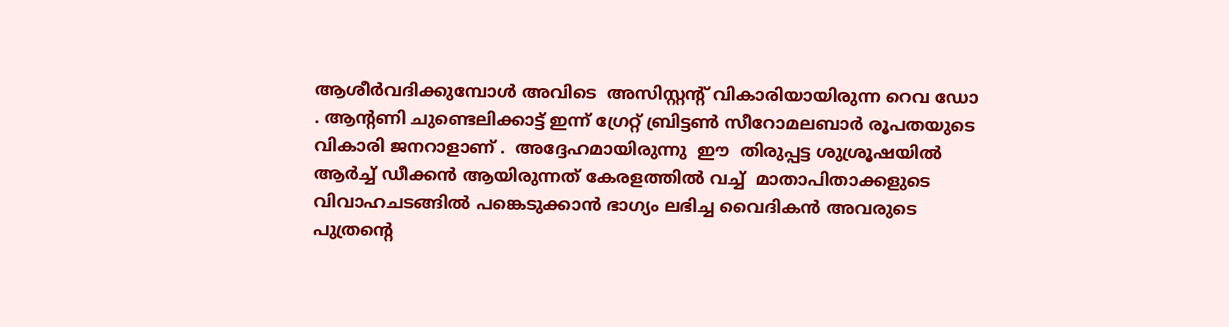ആശീര്‍വദിക്കുമ്പോള്‍ അവിടെ  അസിസ്റ്റന്റ് വികാരിയായിരുന്ന റെവ ഡോ . ആന്റണി ചുണ്ടെലിക്കാട്ട് ഇന്ന് ഗ്രേറ്റ് ബ്രിട്ടണ്‍ സീറോമലബാര്‍ രൂപതയുടെ വികാരി ജനറാളാണ് .  അദ്ദേഹമായിരുന്നു  ഈ  തിരുപ്പട്ട ശുശ്രൂഷയില്‍ ആര്‍ച്ച് ഡീക്കന്‍ ആയിരുന്നത് കേരളത്തില്‍ വച്ച്  മാതാപിതാക്കളുടെ വിവാഹചടങ്ങില്‍ പങ്കെടുക്കാന്‍ ഭാഗ്യം ലഭിച്ച വൈദികന്‍ അവരുടെ പുത്രന്റെ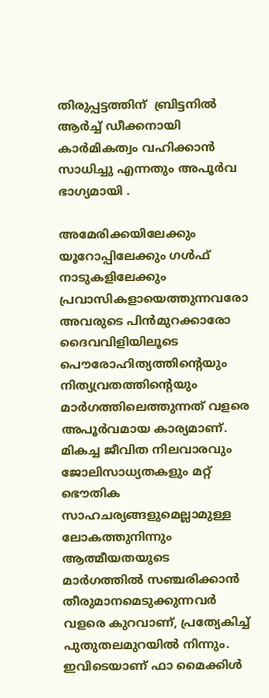തിരുപ്പട്ടത്തിന്  ബ്രിട്ടനില്‍ ആര്‍ച്ച് ഡീക്കനായി കാര്‍മികത്വം വഹിക്കാന്‍ സാധിച്ചു എന്നതും അപൂര്‍വ ഭാഗ്യമായി .

അമേരിക്കയിലേക്കും യൂറോപ്പിലേക്കും ഗള്‍ഫ് നാടുകളിലേക്കും പ്രവാസികളായെത്തുന്നവരോ അവരുടെ പിന്‍മുറക്കാരോ ദൈവവിളിയിലൂടെ പൌരോഹിത്യത്തിന്റെയും നിത്യവ്രതത്തിന്റെയും മാര്‍ഗത്തിലെത്തുന്നത് വളരെ അപൂര്‍വമായ കാര്യമാണ്. മികച്ച ജീവിത നിലവാരവും ജോലിസാധ്യതകളും മറ്റ് ഭൌതിക സാഹചര്യങ്ങളുമെല്ലാമുള്ള ലോകത്തുനിന്നും ആത്മീയതയുടെ മാര്‍ഗത്തില്‍ സഞ്ചരിക്കാന്‍ തീരുമാനമെടുക്കുന്നവര്‍ വളരെ കുറവാണ്, പ്രത്യേകിച്ച് പുതുതലമുറയില്‍ നിന്നും. ഇവിടെയാണ് ഫാ മൈക്കിള്‍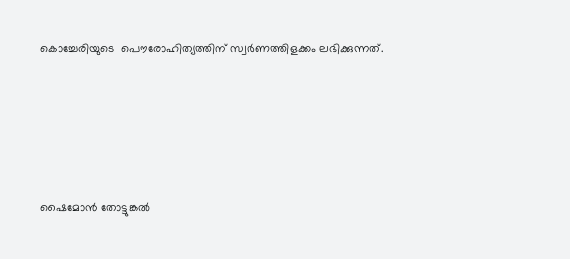കൊച്ചേരിയുടെ  പൌരോഹിത്യത്തിന് സ്വര്‍ണത്തിളക്കം ലഭിക്കുന്നത്.





ഷൈമോന്‍ തോട്ടുങ്കല്‍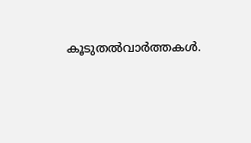കൂടുതല്‍വാര്‍ത്തകള്‍.